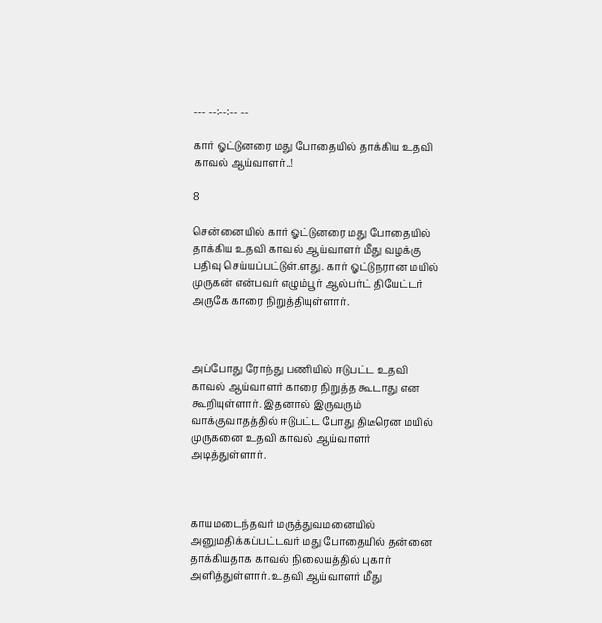--- --:--:-- --

கார் ஓட்டுனரை மது போதையில் தாக்கிய உதவி காவல் ஆய்வாளர்..!

8

சென்னையில் கார் ஓட்டுனரை மது போதையில் தாக்கிய உதவி காவல் ஆய்வாளர் மீது வழக்கு பதிவு செய்யப்பட்டுள்.ளது. கார் ஓட்டுநரான மயில் முருகன் என்பவர் எழும்பூர் ஆல்பர்ட் தியேட்டர் அருகே காரை நிறுத்தியுள்ளார்.



அப்போது ரோந்து பணியில் ஈடுபட்ட உதவி காவல் ஆய்வாளர் காரை நிறுத்த கூடாது என கூறியுள்ளார். இதனால் இருவரும் வாக்குவாதத்தில் ஈடுபட்ட போது திடீரென மயில் முருகனை உதவி காவல் ஆய்வாளர் அடித்துள்ளார்.



காயமடைந்தவர் மருத்துவமனையில் அனுமதிக்கப்பட்டவர் மது போதையில் தன்னை தாக்கியதாக காவல் நிலையத்தில் புகார் அளித்துள்ளார். உதவி ஆய்வாளர் மீது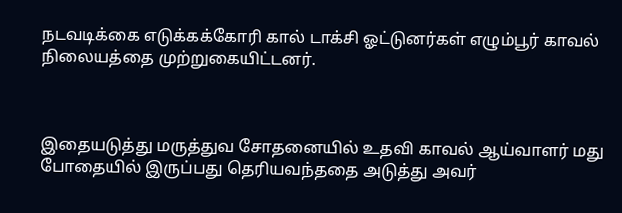நடவடிக்கை எடுக்கக்கோரி கால் டாக்சி ஓட்டுனர்கள் எழும்பூர் காவல் நிலையத்தை முற்றுகையிட்டனர்.



இதையடுத்து மருத்துவ சோதனையில் உதவி காவல் ஆய்வாளர் மது போதையில் இருப்பது தெரியவந்ததை அடுத்து அவர்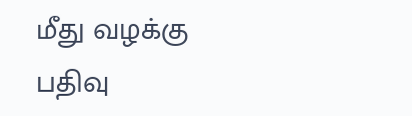மீது வழக்கு பதிவு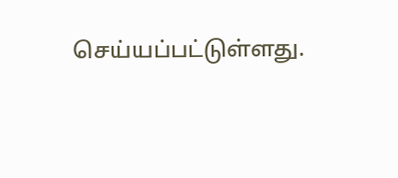செய்யப்பட்டுள்ளது.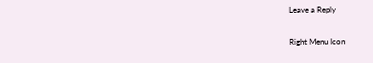Leave a Reply

Right Menu Icon